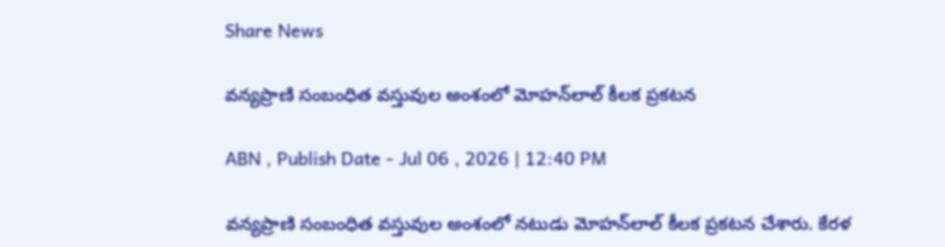Share News

వన్యప్రాణి సంబంధిత వస్తువుల అంశంలో మోహన్‌లాల్ కీలక ప్రకటన

ABN , Publish Date - Jul 06 , 2026 | 12:40 PM

వన్యప్రాణి సంబంధిత వస్తువుల అంశంలో నటుడు మోహన్‌లాల్ కీలక ప్రకటన చేశారు. కేరళ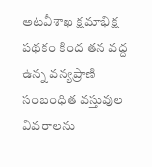అటవీశాఖ క్షమాభిక్ష పథకం కింద తన వద్ద ఉన్న వన్యప్రాణి సంబంధిత వస్తువుల వివరాలను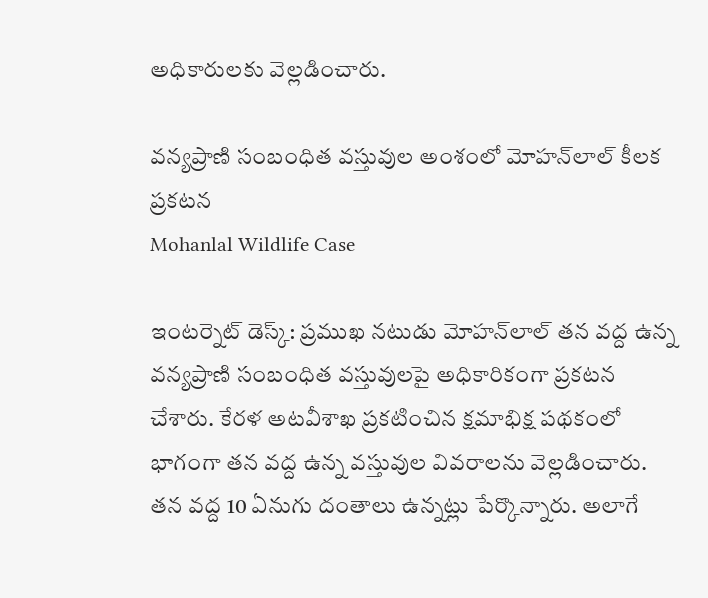అధికారులకు వెల్లడించారు.

వన్యప్రాణి సంబంధిత వస్తువుల అంశంలో మోహన్‌లాల్ కీలక ప్రకటన
Mohanlal Wildlife Case

ఇంటర్నెట్ డెస్క్: ప్రముఖ నటుడు మోహన్‌లాల్ తన వద్ద ఉన్న వన్యప్రాణి సంబంధిత వస్తువులపై అధికారికంగా ప్రకటన చేశారు. కేరళ అటవీశాఖ ప్రకటించిన క్షమాభిక్ష పథకంలో భాగంగా తన వద్ద ఉన్న వస్తువుల వివరాలను వెల్లడించారు. తన వద్ద 10 ఏనుగు దంతాలు ఉన్నట్లు పేర్కొన్నారు. అలాగే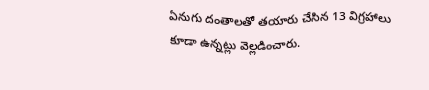ఏనుగు దంతాలతో తయారు చేసిన 13 విగ్రహాలు కూడా ఉన్నట్లు వెల్లడించారు.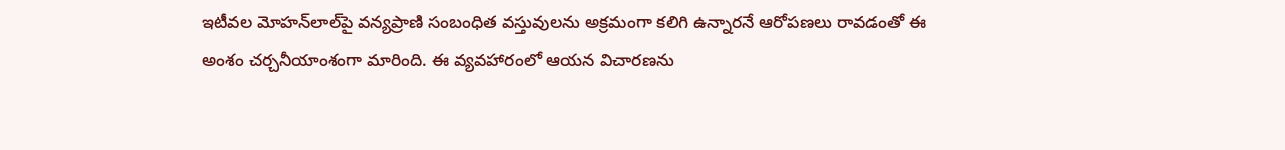ఇటీవల మోహన్‌లాల్‌పై వన్యప్రాణి సంబంధిత వస్తువులను అక్రమంగా కలిగి ఉన్నారనే ఆరోపణలు రావడంతో ఈ అంశం చర్చనీయాంశంగా మారింది. ఈ వ్యవహారంలో ఆయన విచారణను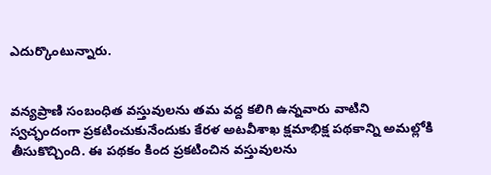ఎదుర్కొంటున్నారు.


వన్యప్రాణి సంబంధిత వస్తువులను తమ వద్ద కలిగి ఉన్నవారు వాటిని స్వచ్ఛందంగా ప్రకటించుకునేందుకు కేరళ అటవీశాఖ క్షమాభిక్ష పథకాన్ని అమల్లోకి తీసుకొచ్చింది. ఈ పథకం కింద ప్రకటించిన వస్తువులను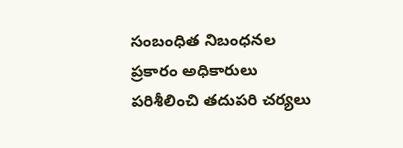సంబంధిత నిబంధనల ప్రకారం అధికారులు పరిశీలించి తదుపరి చర్యలు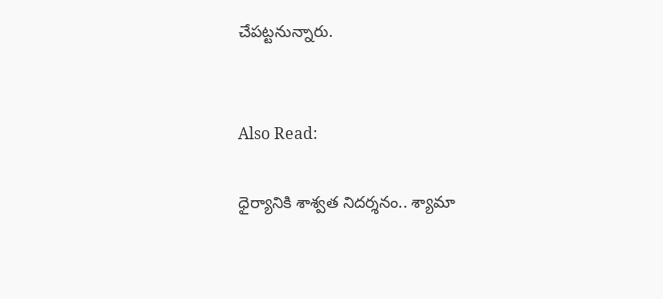చేపట్టనున్నారు.


Also Read:

ధైర్యానికి శాశ్వత నిదర్శనం.. శ్యామా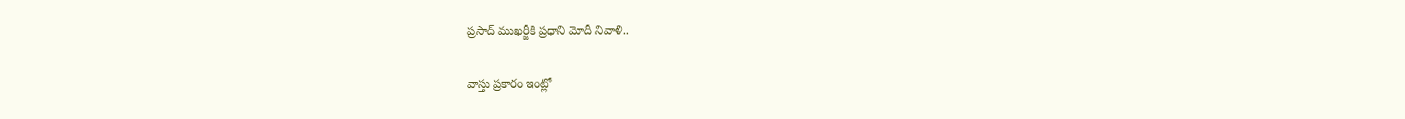ప్రసాద్ ముఖర్జీకి ప్రధాని మోదీ నివాళి..

వాస్తు ప్రకారం ఇంట్లో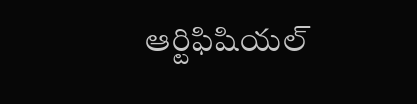ఆర్టిఫిషియల్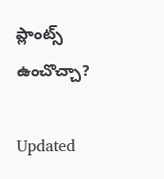ప్లాంట్స్ ఉంచొచ్చా?

Updated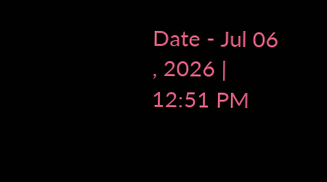Date - Jul 06 , 2026 | 12:51 PM